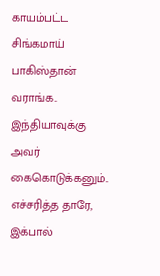காயம்பட்ட சிங்கமாய் பாகிஸ்தான் வராங்க.. இந்தியாவுக்கு அவர் கைகொடுக்கனும்.. எச்சரித்த தாரே, இக்பால்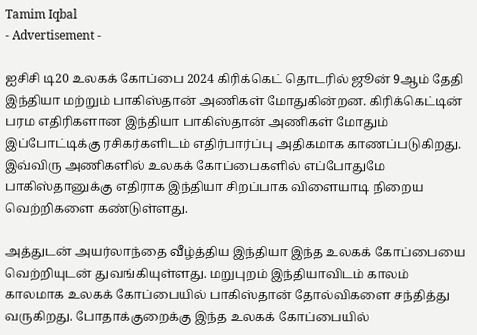Tamim Iqbal
- Advertisement -

ஐசிசி டி20 உலகக் கோப்பை 2024 கிரிக்கெட் தொடரில் ஜூன் 9ஆம் தேதி இந்தியா மற்றும் பாகிஸ்தான் அணிகள் மோதுகின்றன. கிரிக்கெட்டின் பரம எதிரிகளான இந்தியா பாகிஸ்தான் அணிகள் மோதும் இப்போட்டிக்கு ரசிகர்களிடம் எதிர்பார்ப்பு அதிகமாக காணப்படுகிறது. இவ்விரு அணிகளில் உலகக் கோப்பைகளில் எப்போதுமே பாகிஸ்தானுக்கு எதிராக இந்தியா சிறப்பாக விளையாடி நிறைய வெற்றிகளை கண்டுள்ளது.

அத்துடன் அயர்லாந்தை வீழ்த்திய இந்தியா இந்த உலகக் கோப்பையை வெற்றியுடன் துவங்கியுள்ளது. மறுபுறம் இந்தியாவிடம் காலம் காலமாக உலகக் கோப்பையில் பாகிஸ்தான் தோல்விகளை சந்தித்து வருகிறது. போதாக்குறைக்கு இந்த உலகக் கோப்பையில்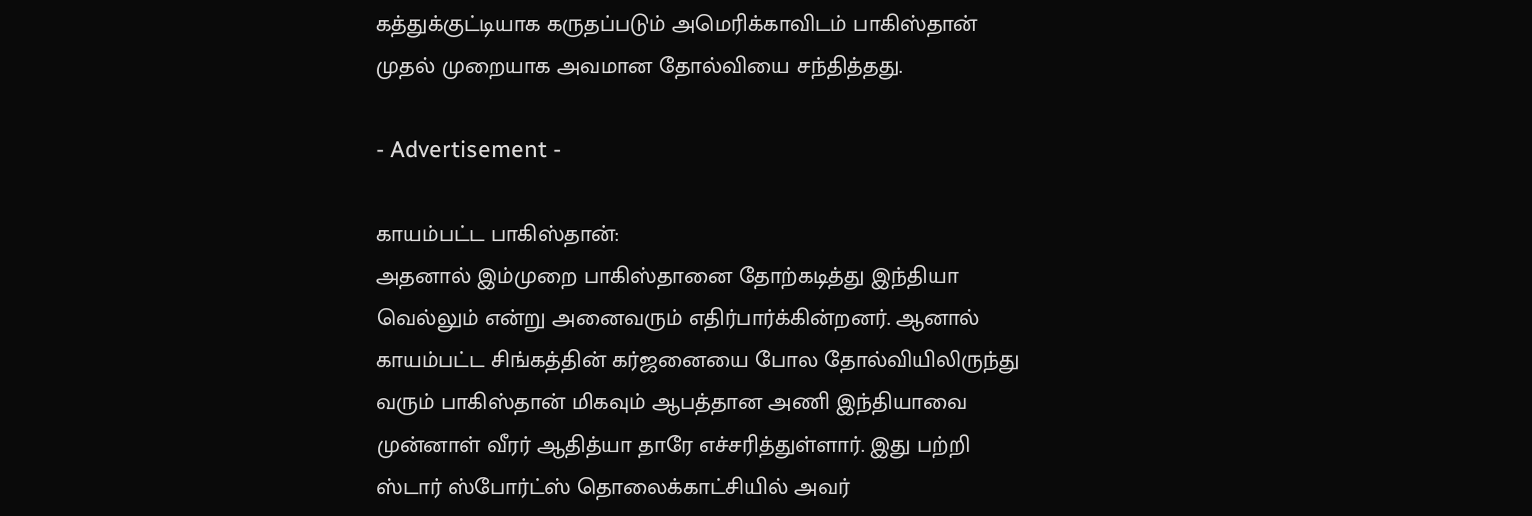கத்துக்குட்டியாக கருதப்படும் அமெரிக்காவிடம் பாகிஸ்தான் முதல் முறையாக அவமான தோல்வியை சந்தித்தது.

- Advertisement -

காயம்பட்ட பாகிஸ்தான்:
அதனால் இம்முறை பாகிஸ்தானை தோற்கடித்து இந்தியா வெல்லும் என்று அனைவரும் எதிர்பார்க்கின்றனர். ஆனால் காயம்பட்ட சிங்கத்தின் கர்ஜனையை போல தோல்வியிலிருந்து வரும் பாகிஸ்தான் மிகவும் ஆபத்தான அணி இந்தியாவை முன்னாள் வீரர் ஆதித்யா தாரே எச்சரித்துள்ளார். இது பற்றி ஸ்டார் ஸ்போர்ட்ஸ் தொலைக்காட்சியில் அவர்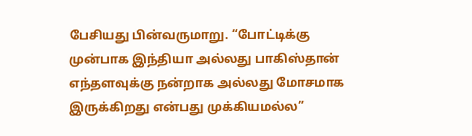பேசியது பின்வருமாறு. “போட்டிக்கு முன்பாக இந்தியா அல்லது பாகிஸ்தான் எந்தளவுக்கு நன்றாக அல்லது மோசமாக இருக்கிறது என்பது முக்கியமல்ல”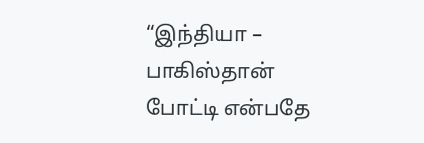“இந்தியா – பாகிஸ்தான் போட்டி என்பதே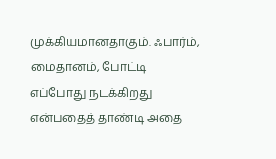முக்கியமானதாகும். ஃபார்ம், மைதானம், போட்டி எப்போது நடக்கிறது என்பதைத் தாண்டி அதை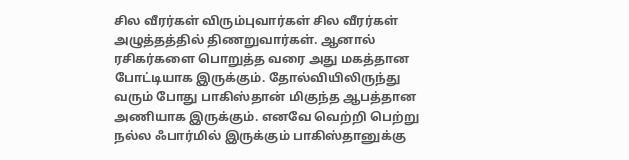சில வீரர்கள் விரும்புவார்கள் சில வீரர்கள் அழுத்தத்தில் திணறுவார்கள். ஆனால் ரசிகர்களை பொறுத்த வரை அது மகத்தான போட்டியாக இருக்கும். தோல்வியிலிருந்து வரும் போது பாகிஸ்தான் மிகுந்த ஆபத்தான அணியாக இருக்கும். எனவே வெற்றி பெற்று நல்ல ஃபார்மில் இருக்கும் பாகிஸ்தானுக்கு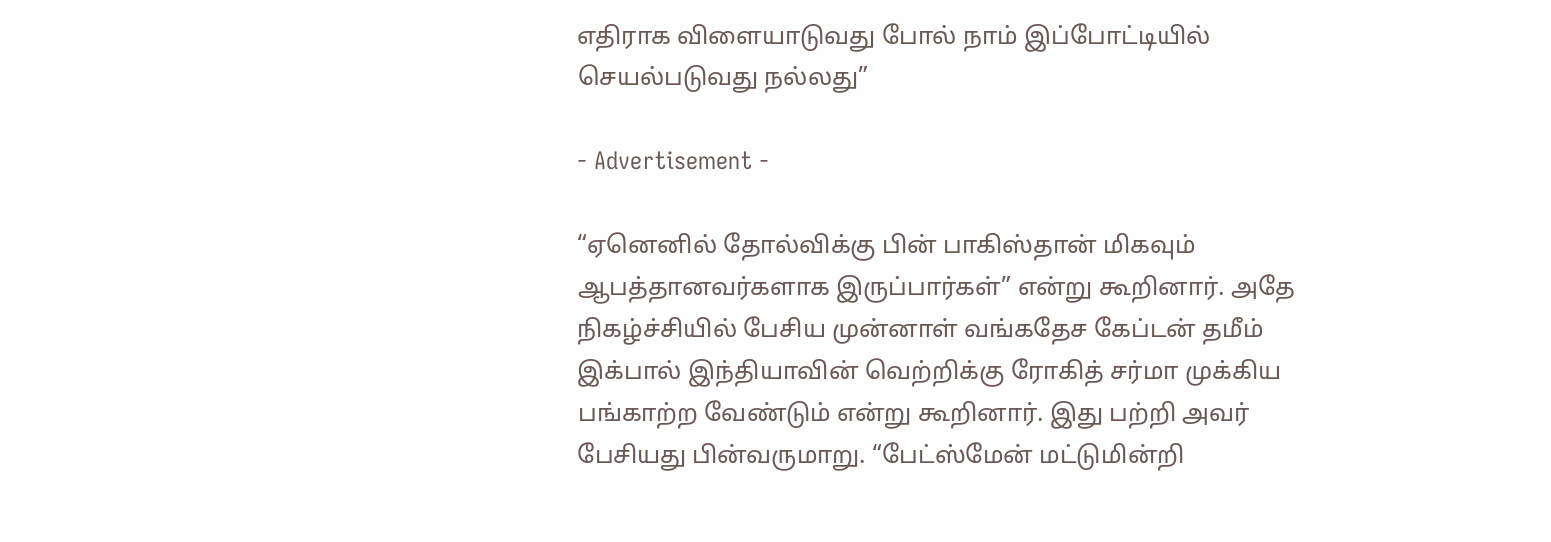எதிராக விளையாடுவது போல் நாம் இப்போட்டியில் செயல்படுவது நல்லது”

- Advertisement -

“ஏனெனில் தோல்விக்கு பின் பாகிஸ்தான் மிகவும் ஆபத்தானவர்களாக இருப்பார்கள்” என்று கூறினார். அதே நிகழ்ச்சியில் பேசிய முன்னாள் வங்கதேச கேப்டன் தமீம் இக்பால் இந்தியாவின் வெற்றிக்கு ரோகித் சர்மா முக்கிய பங்காற்ற வேண்டும் என்று கூறினார். இது பற்றி அவர் பேசியது பின்வருமாறு. “பேட்ஸ்மேன் மட்டுமின்றி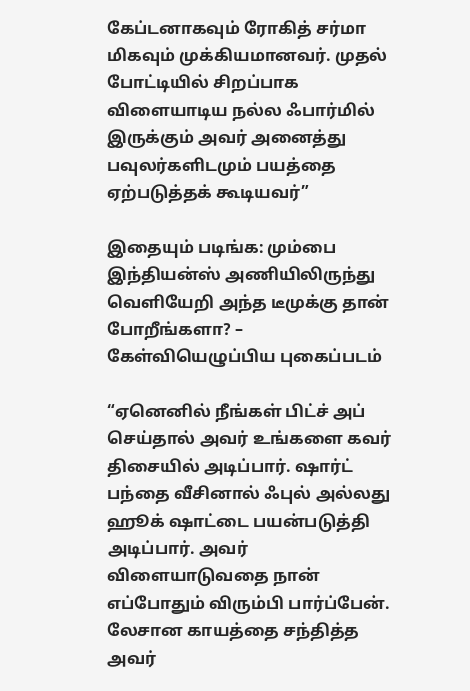கேப்டனாகவும் ரோகித் சர்மா மிகவும் முக்கியமானவர். முதல் போட்டியில் சிறப்பாக விளையாடிய நல்ல ஃபார்மில் இருக்கும் அவர் அனைத்து பவுலர்களிடமும் பயத்தை ஏற்படுத்தக் கூடியவர்”

இதையும் படிங்க: மும்பை இந்தியன்ஸ் அணியிலிருந்து வெளியேறி அந்த டீமுக்கு தான் போறீங்களா? – கேள்வியெழுப்பிய புகைப்படம்

“ஏனெனில் நீங்கள் பிட்ச் அப் செய்தால் அவர் உங்களை கவர் திசையில் அடிப்பார். ஷார்ட் பந்தை வீசினால் ஃபுல் அல்லது ஹூக் ஷாட்டை பயன்படுத்தி அடிப்பார். அவர் விளையாடுவதை நான் எப்போதும் விரும்பி பார்ப்பேன். லேசான காயத்தை சந்தித்த அவர்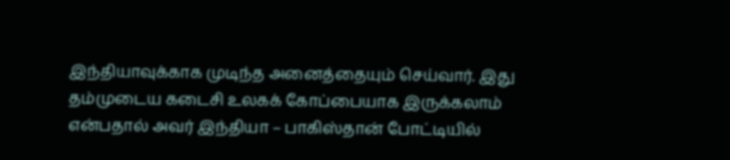இந்தியாவுக்காக முடிந்த அனைத்தையும் செய்வார். இது தம்முடைய கடைசி உலகக் கோப்பையாக இருக்கலாம் என்பதால் அவர் இந்தியா – பாகிஸ்தான் போட்டியில்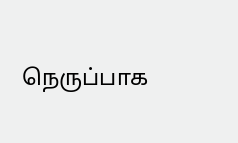நெருப்பாக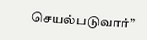செயல்படுவார்”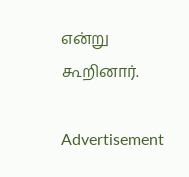என்று கூறினார்.

Advertisement